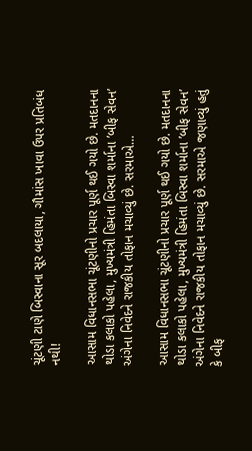ચૂંટણી ટાણે બિસ્વાના સૂર બદલાયા, ગૌમાંસ ખાવા ઉપર પ્રતિબંધ નથી!

આસામ વિધાનસભા ચૂંટણીનો પ્રચાર પૂર્ણ થઈ ગયો છે. મતદાનના થોડા કલાકો પહેલા, મુખ્યમંત્રી હિમંતા બિસ્વા શર્માના ’બીફ સેવન’ અંગેના નિવેદને રાજકીય તોફાન મચાવ્યું છે. સરમાએ…

આસામ વિધાનસભા ચૂંટણીનો પ્રચાર પૂર્ણ થઈ ગયો છે. મતદાનના થોડા કલાકો પહેલા, મુખ્યમંત્રી હિમંતા બિસ્વા શર્માના ’બીફ સેવન’ અંગેના નિવેદને રાજકીય તોફાન મચાવ્યું છે. સરમાએ જણાવ્યું હતું કે બીફ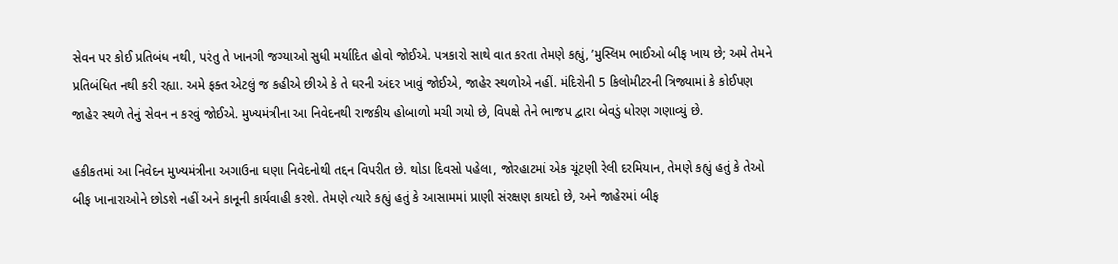સેવન પર કોઈ પ્રતિબંધ નથી, પરંતુ તે ખાનગી જગ્યાઓ સુધી મર્યાદિત હોવો જોઈએ. પત્રકારો સાથે વાત કરતા તેમણે કહ્યું, ’મુસ્લિમ ભાઈઓ બીફ ખાય છે; અમે તેમને પ્રતિબંધિત નથી કરી રહ્યા. અમે ફક્ત એટલું જ કહીએ છીએ કે તે ઘરની અંદર ખાવું જોઈએ, જાહેર સ્થળોએ નહીં. મંદિરોની 5 કિલોમીટરની ત્રિજ્યામાં કે કોઈપણ જાહેર સ્થળે તેનું સેવન ન કરવું જોઈએ. મુખ્યમંત્રીના આ નિવેદનથી રાજકીય હોબાળો મચી ગયો છે, વિપક્ષે તેને ભાજપ દ્વારા બેવડું ધોરણ ગણાવ્યું છે.

હકીકતમાં આ નિવેદન મુખ્યમંત્રીના અગાઉના ઘણા નિવેદનોથી તદ્દન વિપરીત છે. થોડા દિવસો પહેલા, જોરહાટમાં એક ચૂંટણી રેલી દરમિયાન, તેમણે કહ્યું હતું કે તેઓ બીફ ખાનારાઓને છોડશે નહીં અને કાનૂની કાર્યવાહી કરશે. તેમણે ત્યારે કહ્યું હતું કે આસામમાં પ્રાણી સંરક્ષણ કાયદો છે, અને જાહેરમાં બીફ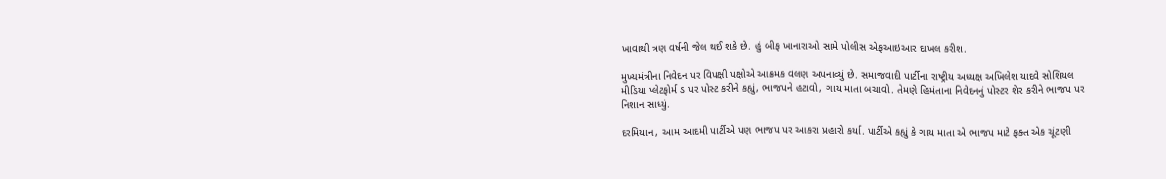ખાવાથી ત્રણ વર્ષની જેલ થઈ શકે છે. હું બીફ ખાનારાઓ સામે પોલીસ એફઆઇઆર દાખલ કરીશ.

મુખ્યમંત્રીના નિવેદન પર વિપક્ષી પક્ષોએ આક્રમક વલણ અપનાવ્યું છે. સમાજવાદી પાર્ટીના રાષ્ટ્રીય અધ્યક્ષ અખિલેશ યાદવે સોશિયલ મીડિયા પ્લેટફોર્મ ડ પર પોસ્ટ કરીને કહ્યું, ભાજપને હટાવો, ગાય માતા બચાવો. તેમણે હિમંતાના નિવેદનનું પોસ્ટર શેર કરીને ભાજપ પર નિશાન સાધ્યું.

દરમિયાન, આમ આદમી પાર્ટીએ પણ ભાજપ પર આકરા પ્રહારો કર્યા. પાર્ટીએ કહ્યું કે ગાય માતા એ ભાજપ માટે ફક્ત એક ચૂંટણી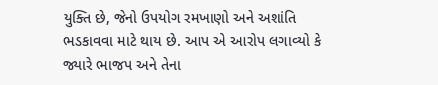યુક્તિ છે, જેનો ઉપયોગ રમખાણો અને અશાંતિ ભડકાવવા માટે થાય છે. આપ એ આરોપ લગાવ્યો કે જ્યારે ભાજપ અને તેના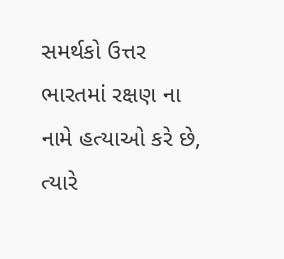સમર્થકો ઉત્તર ભારતમાં રક્ષણ ના નામે હત્યાઓ કરે છે, ત્યારે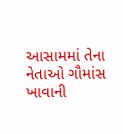આસામમાં તેના નેતાઓ ગૌમાંસ ખાવાની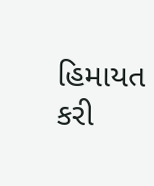હિમાયત કરી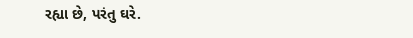રહ્યા છે, પરંતુ ઘરે.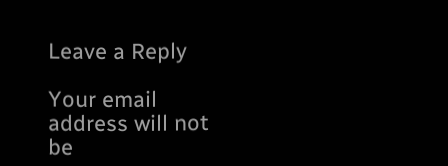Leave a Reply

Your email address will not be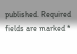published. Required fields are marked *